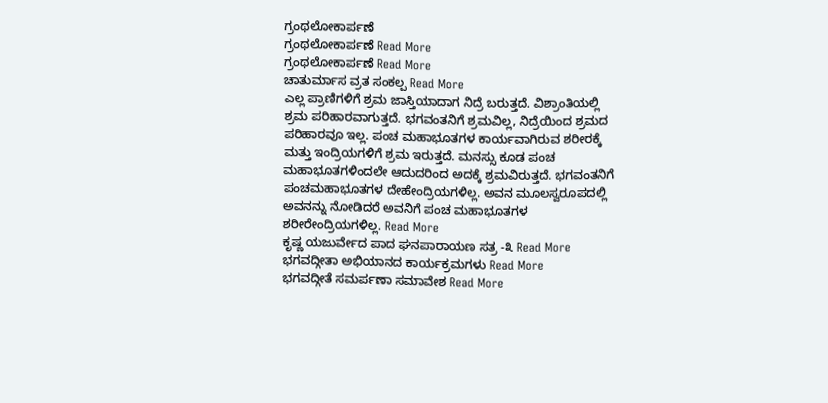ಗ್ರಂಥಲೋಕಾರ್ಪಣೆ
ಗ್ರಂಥಲೋಕಾರ್ಪಣೆ Read More
ಗ್ರಂಥಲೋಕಾರ್ಪಣೆ Read More
ಚಾತುರ್ಮಾಸ ವ್ರತ ಸಂಕಲ್ಪ Read More
ಎಲ್ಲ ಪ್ರಾಣಿಗಳಿಗೆ ಶ್ರಮ ಜಾಸ್ತಿಯಾದಾಗ ನಿದ್ರೆ ಬರುತ್ತದೆ. ವಿಶ್ರಾಂತಿಯಲ್ಲಿ ಶ್ರಮ ಪರಿಹಾರವಾಗುತ್ತದೆ. ಭಗವಂತನಿಗೆ ಶ್ರಮವಿಲ್ಲ, ನಿದ್ರೆಯಿಂದ ಶ್ರಮದ ಪರಿಹಾರವೂ ಇಲ್ಲ. ಪಂಚ ಮಹಾಭೂತಗಳ ಕಾರ್ಯವಾಗಿರುವ ಶರೀರಕ್ಕೆ ಮತ್ತು ಇಂದ್ರಿಯಗಳಿಗೆ ಶ್ರಮ ಇರುತ್ತದೆ. ಮನಸ್ಸು ಕೂಡ ಪಂಚ ಮಹಾಭೂತಗಳಿಂದಲೇ ಆದುದರಿಂದ ಅದಕ್ಕೆ ಶ್ರಮವಿರುತ್ತದೆ. ಭಗವಂತನಿಗೆ ಪಂಚಮಹಾಭೂತಗಳ ದೇಹೇಂದ್ರಿಯಗಳಿಲ್ಲ. ಅವನ ಮೂಲಸ್ವರೂಪದಲ್ಲಿ ಅವನನ್ನು ನೋಡಿದರೆ ಅವನಿಗೆ ಪಂಚ ಮಹಾಭೂತಗಳ ಶರೀರೇಂದ್ರಿಯಗಳಿಲ್ಲ. Read More
ಕೃಷ್ಣ ಯಜುರ್ವೇದ ಪಾದ ಘನಪಾರಾಯಣ ಸತ್ರ -೩ Read More
ಭಗವದ್ಗೀತಾ ಅಭಿಯಾನದ ಕಾರ್ಯಕ್ರಮಗಳು Read More
ಭಗವದ್ಗೀತೆ ಸಮರ್ಪಣಾ ಸಮಾವೇಶ Read More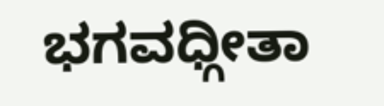ಭಗವಧ್ಗೀತಾ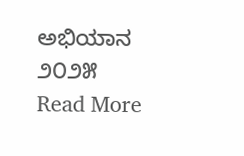ಅಭಿಯಾನ ೨೦೨೫ Read More